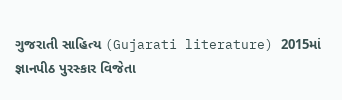ગુજરાતી સાહિત્ય (Gujarati literature) 2015માં જ્ઞાનપીઠ પુરસ્કાર વિજેતા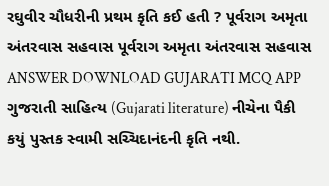રઘુવીર ચૌધરીની પ્રથમ કૃતિ કઈ હતી ? પૂર્વરાગ અમૃતા અંતરવાસ સહવાસ પૂર્વરાગ અમૃતા અંતરવાસ સહવાસ ANSWER DOWNLOAD GUJARATI MCQ APP
ગુજરાતી સાહિત્ય (Gujarati literature) નીચેના પૈકી કયું પુસ્તક સ્વામી સચ્ચિદાનંદની કૃતિ નથી.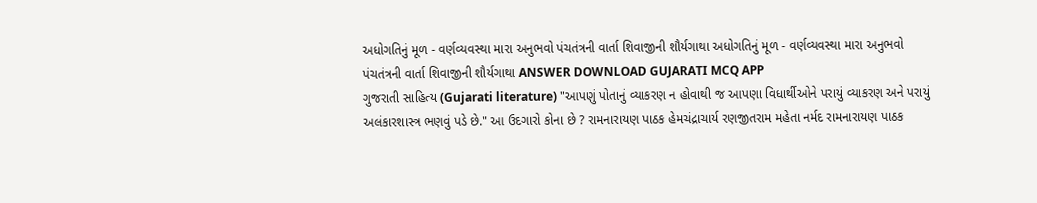અધોગતિનું મૂળ - વર્ણવ્યવસ્થા મારા અનુભવો પંચતંત્રની વાર્તા શિવાજીની શૌર્યગાથા અધોગતિનું મૂળ - વર્ણવ્યવસ્થા મારા અનુભવો પંચતંત્રની વાર્તા શિવાજીની શૌર્યગાથા ANSWER DOWNLOAD GUJARATI MCQ APP
ગુજરાતી સાહિત્ય (Gujarati literature) "આપણું પોતાનું વ્યાકરણ ન હોવાથી જ આપણા વિધાર્થીઓને પરાયું વ્યાકરણ અને પરાયું અલંકારશાસ્ત્ર ભણવું પડે છે." આ ઉદગારો કોના છે ? રામનારાયણ પાઠક હેમચંદ્રાચાર્ય રણજીતરામ મહેતા નર્મદ રામનારાયણ પાઠક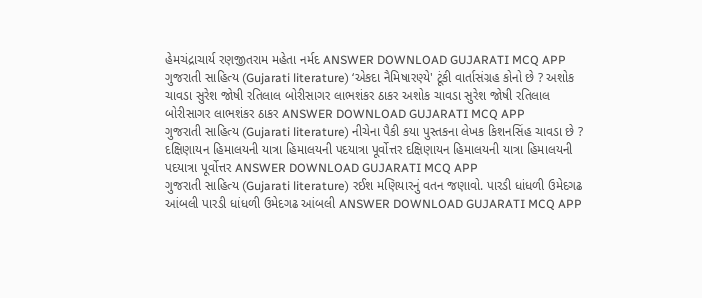હેમચંદ્રાચાર્ય રણજીતરામ મહેતા નર્મદ ANSWER DOWNLOAD GUJARATI MCQ APP
ગુજરાતી સાહિત્ય (Gujarati literature) ‘એકદા નૈમિષારણ્યે' ટૂંકી વાર્તાસંગ્રહ કોનો છે ? અશોક ચાવડા સુરેશ જોષી રતિલાલ બોરીસાગર લાભશંકર ઠાકર અશોક ચાવડા સુરેશ જોષી રતિલાલ બોરીસાગર લાભશંકર ઠાકર ANSWER DOWNLOAD GUJARATI MCQ APP
ગુજરાતી સાહિત્ય (Gujarati literature) નીચેના પૈકી કયા પુસ્તકના લેખક કિશનસિંહ ચાવડા છે ? દક્ષિણાયન હિમાલયની યાત્રા હિમાલયની પદયાત્રા પૂર્વોત્તર દક્ષિણાયન હિમાલયની યાત્રા હિમાલયની પદયાત્રા પૂર્વોત્તર ANSWER DOWNLOAD GUJARATI MCQ APP
ગુજરાતી સાહિત્ય (Gujarati literature) રઈશ મણિયારનું વતન જણાવો. પારડી ધાંધળી ઉમેદગઢ આંબલી પારડી ધાંધળી ઉમેદગઢ આંબલી ANSWER DOWNLOAD GUJARATI MCQ APP